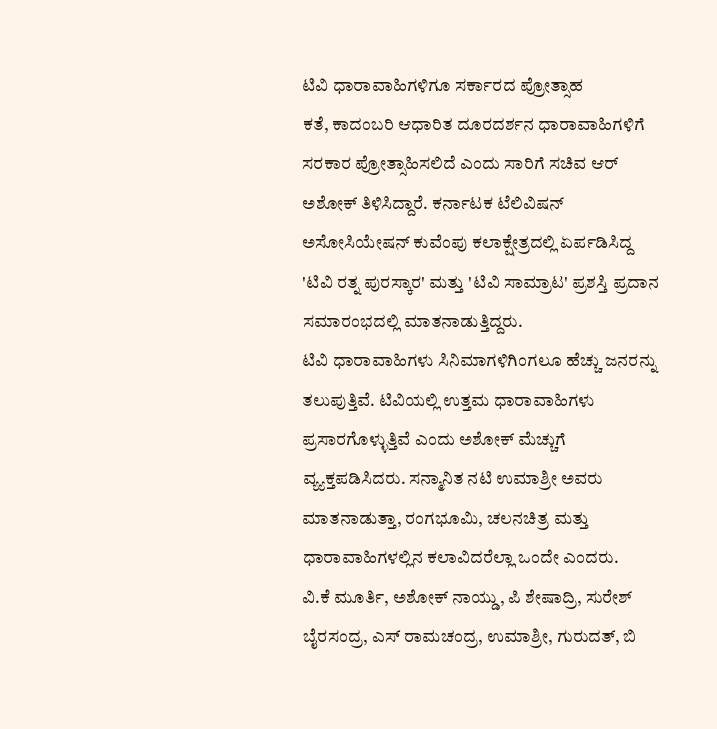ಟಿವಿ ಧಾರಾವಾಹಿಗಳಿಗೂ ಸರ್ಕಾರದ ಪ್ರೋತ್ಸಾಹ
ಕತೆ, ಕಾದಂಬರಿ ಆಧಾರಿತ ದೂರದರ್ಶನ ಧಾರಾವಾಹಿಗಳಿಗೆ ಸರಕಾರ ಪ್ರೋತ್ಸಾಹಿಸಲಿದೆ ಎಂದು ಸಾರಿಗೆ ಸಚಿವ ಆರ್ ಅಶೋಕ್ ತಿಳಿಸಿದ್ದಾರೆ. ಕರ್ನಾಟಕ ಟೆಲಿವಿಷನ್ ಅಸೋಸಿಯೇಷನ್ ಕುವೆಂಪು ಕಲಾಕ್ಷೇತ್ರದಲ್ಲಿ ಏರ್ಪಡಿಸಿದ್ದ 'ಟಿವಿ ರತ್ನ ಪುರಸ್ಕಾರ' ಮತ್ತು 'ಟಿವಿ ಸಾಮ್ರಾಟ' ಪ್ರಶಸ್ತಿ ಪ್ರದಾನ ಸಮಾರಂಭದಲ್ಲಿ ಮಾತನಾಡುತ್ತಿದ್ದರು.
ಟಿವಿ ಧಾರಾವಾಹಿಗಳು ಸಿನಿಮಾಗಳಿಗಿಂಗಲೂ ಹೆಚ್ಚು ಜನರನ್ನು ತಲುಪುತ್ತಿವೆ. ಟಿವಿಯಲ್ಲಿ ಉತ್ತಮ ಧಾರಾವಾಹಿಗಳು ಪ್ರಸಾರಗೊಳ್ಳುತ್ತಿವೆ ಎಂದು ಅಶೋಕ್ ಮೆಚ್ಚುಗೆ ವ್ಯ್ಯಕ್ತಪಡಿಸಿದರು. ಸನ್ಮಾನಿತ ನಟಿ ಉಮಾಶ್ರೀ ಅವರು ಮಾತನಾಡುತ್ತಾ, ರಂಗಭೂಮಿ, ಚಲನಚಿತ್ರ ಮತ್ತು ಧಾರಾವಾಹಿಗಳಲ್ಲಿನ ಕಲಾವಿದರೆಲ್ಲಾ ಒಂದೇ ಎಂದರು.
ವಿ.ಕೆ ಮೂರ್ತಿ, ಅಶೋಕ್ ನಾಯ್ಡು, ಪಿ ಶೇಷಾದ್ರಿ, ಸುರೇಶ್ ಬೈರಸಂದ್ರ, ಎಸ್ ರಾಮಚಂದ್ರ, ಉಮಾಶ್ರೀ, ಗುರುದತ್, ಬಿ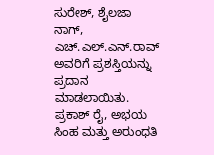ಸುರೇಶ್, ಶೈಲಜಾ ನಾಗ್, ಎಚ್.ಎಲ್.ಎನ್.ರಾವ್ ಅವರಿಗೆ ಪ್ರಶಸ್ತಿಯನ್ನು ಪ್ರದಾನ ಮಾಡಲಾಯಿತು. ಪ್ರಕಾಶ್ ರೈ, ಅಭಯ ಸಿಂಹ ಮತ್ತು ಅರುಂಧತಿ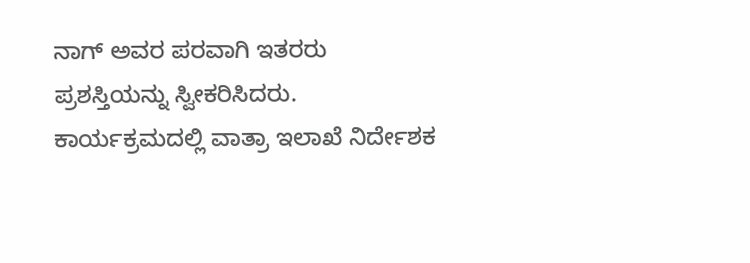ನಾಗ್ ಅವರ ಪರವಾಗಿ ಇತರರು ಪ್ರಶಸ್ತಿಯನ್ನು ಸ್ವೀಕರಿಸಿದರು.
ಕಾರ್ಯಕ್ರಮದಲ್ಲಿ ವಾತ್ರಾ ಇಲಾಖೆ ನಿರ್ದೇಶಕ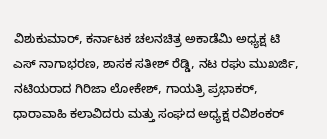ವಿಶುಕುಮಾರ್, ಕರ್ನಾಟಕ ಚಲನಚಿತ್ರ ಅಕಾಡೆಮಿ ಅಧ್ಯಕ್ಷ ಟಿ ಎಸ್ ನಾಗಾಭರಣ, ಶಾಸಕ ಸತೀಶ್ ರೆಡ್ಡಿ, ನಟ ರಘು ಮುಖರ್ಜಿ, ನಟಿಯರಾದ ಗಿರಿಜಾ ಲೋಕೇಶ್, ಗಾಯತ್ರಿ ಪ್ರಭಾಕರ್, ಧಾರಾವಾಹಿ ಕಲಾವಿದರು ಮತ್ತು ಸಂಘದ ಅಧ್ಯಕ್ಷ ರವಿಶಂಕರ್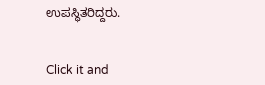ಉಪಸ್ಥಿತರಿದ್ದರು.


Click it and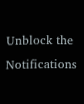Unblock the Notifications